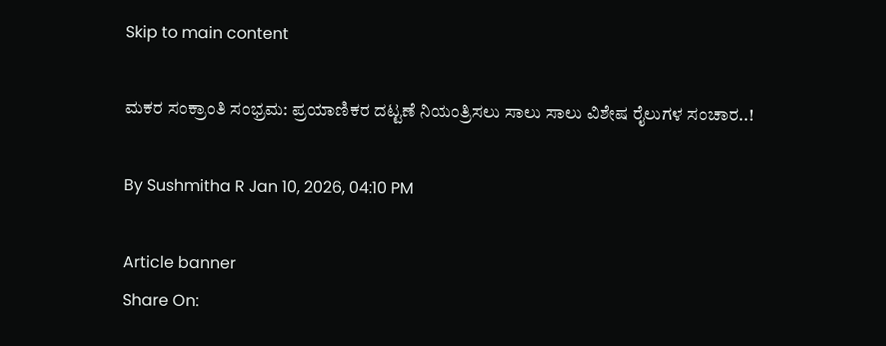Skip to main content

ಮಕರ ಸಂಕ್ರಾಂತಿ ಸಂಭ್ರಮ: ಪ್ರಯಾಣಿಕರ ದಟ್ಟಣೆ ನಿಯಂತ್ರಿಸಲು ಸಾಲು ಸಾಲು ವಿಶೇಷ ರೈಲುಗಳ ಸಂಚಾರ..!

By Sushmitha R Jan 10, 2026, 04:10 PM

Article banner
Share On: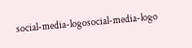social-media-logosocial-media-logo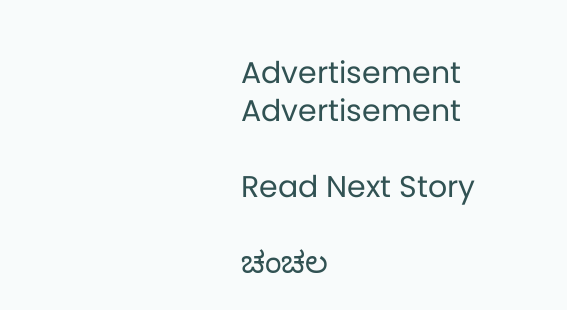Advertisement
Advertisement

Read Next Story

ಚಂಚಲ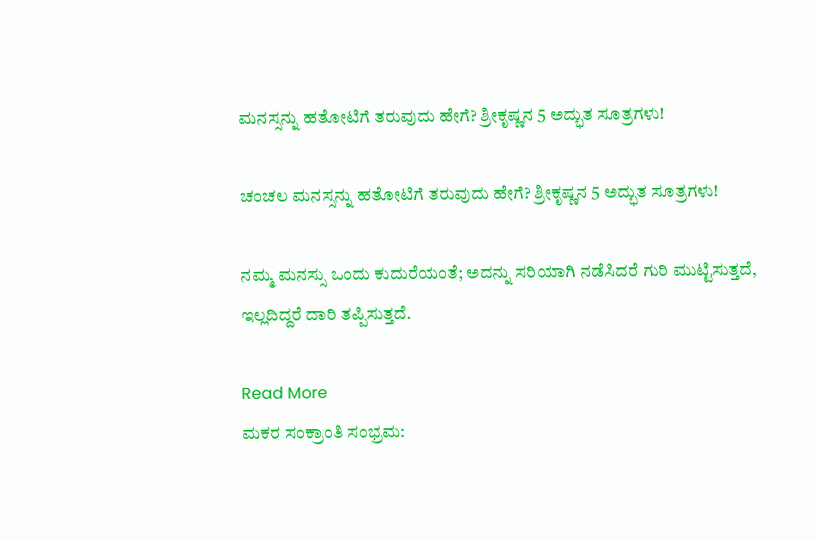ಮನಸ್ಸನ್ನು ಹತೋಟಿಗೆ ತರುವುದು ಹೇಗೆ? ಶ್ರೀಕೃಷ್ಣನ 5 ಅದ್ಭುತ ಸೂತ್ರಗಳು!

ಚಂಚಲ ಮನಸ್ಸನ್ನು ಹತೋಟಿಗೆ ತರುವುದು ಹೇಗೆ? ಶ್ರೀಕೃಷ್ಣನ 5 ಅದ್ಭುತ ಸೂತ್ರಗಳು!

ನಮ್ಮ ಮನಸ್ಸು ಒಂದು ಕುದುರೆಯಂತೆ; ಅದನ್ನು ಸರಿಯಾಗಿ ನಡೆಸಿದರೆ ಗುರಿ ಮುಟ್ಟಿಸುತ್ತದೆ, ಇಲ್ಲದಿದ್ದರೆ ದಾರಿ ತಪ್ಪಿಸುತ್ತದೆ.

Read More
ಮಕರ ಸಂಕ್ರಾಂತಿ ಸಂಭ್ರಮ: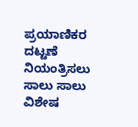ಪ್ರಯಾಣಿಕರ ದಟ್ಟಣೆ ನಿಯಂತ್ರಿಸಲು ಸಾಲು ಸಾಲು ವಿಶೇಷ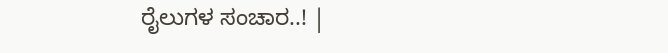ರೈಲುಗಳ ಸಂಚಾರ..! |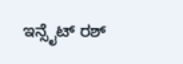ಇನ್ಸೈಟ್ ರಶ್